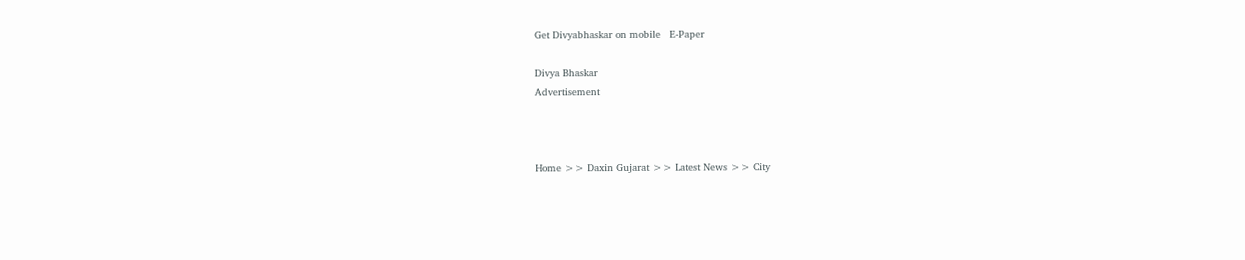Get Divyabhaskar on mobile   E-Paper

Divya Bhaskar
Advertisement



Home >> Daxin Gujarat >> Latest News >> City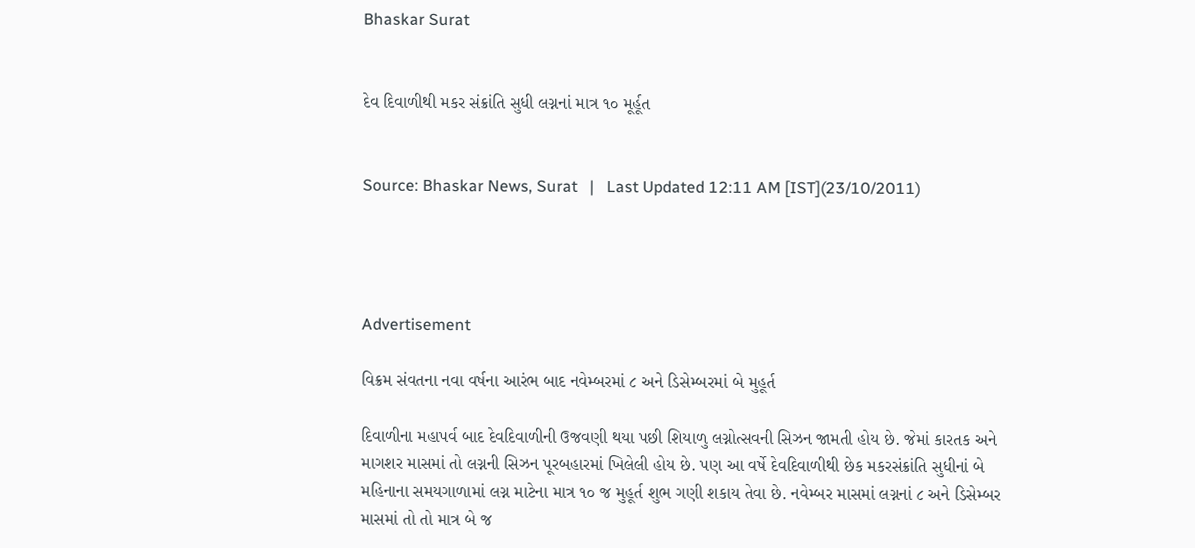Bhaskar Surat


દેવ દિવાળીથી મકર સંક્રાંતિ સુધી લગ્નનાં માત્ર ૧૦ મૂર્હૂત


Source: Bhaskar News, Surat   |   Last Updated 12:11 AM [IST](23/10/2011)




Advertisement

વિક્રમ સંવતના નવા વર્ષના આરંભ બાદ નવેમ્બરમાં ૮ અને ડિસેમ્બરમાં બે મુહૂર્ત

દિવાળીના મહાપર્વ બાદ દેવદિવાળીની ઉજવણી થયા પછી શિયાળુ લગ્નોત્સવની સિઝન જામતી હોય છે. જેમાં કારતક અને માગશર માસમાં તો લગ્નની સિઝન પૂરબહારમાં ખિલેલી હોય છે. પણ આ વર્ષે દેવદિવાળીથી છેક મકરસંક્રાંતિ સુધીનાં બે મહિનાના સમયગાળામાં લગ્ન માટેના માત્ર ૧૦ જ મુહૂર્ત શુભ ગણી શકાય તેવા છે. નવેમ્બર માસમાં લગ્નનાં ૮ અને ડિસેમ્બર માસમાં તો તો માત્ર બે જ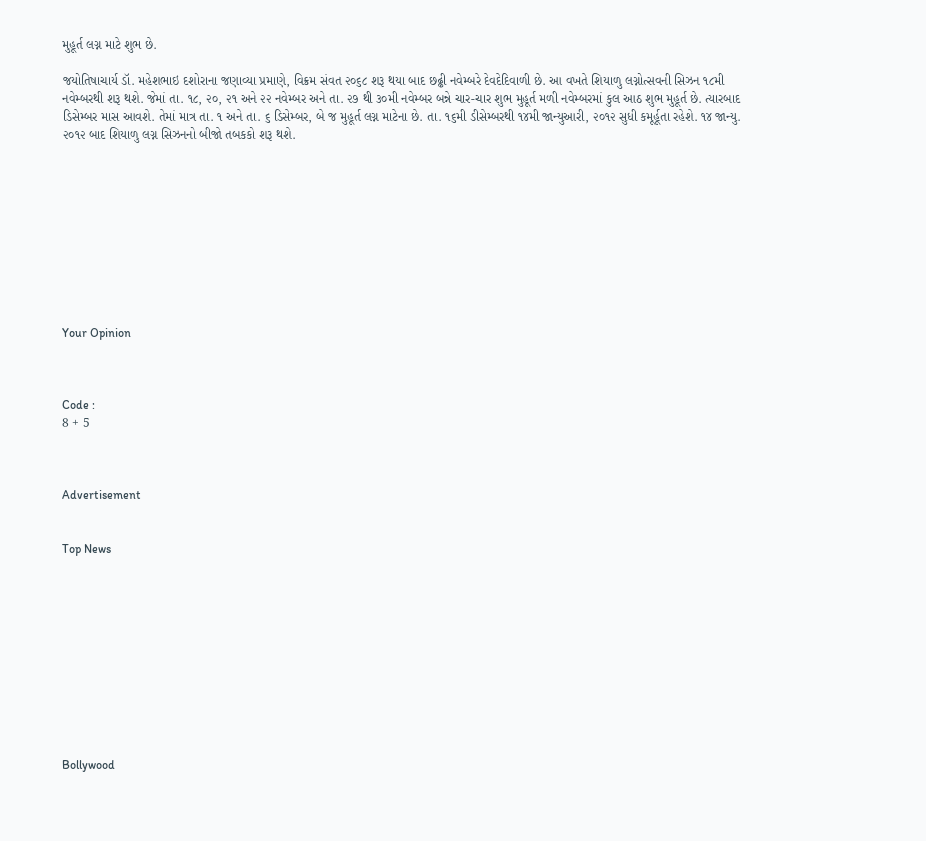મુહૂર્ત લગ્ન માટે શુભ છે.

જયોતિષાચાર્ય ડૉ. મહેશભાઇ દશોરાના જણાવ્યા પ્રમાણે, વિક્રમ સંવત ૨૦૬૮ શરૂ થયા બાદ છઢ્ઢી નવેમ્બરે દેવદેદિવાળી છે. આ વખતે શિયાળુ લગ્નોત્સવની સિઝન ૧૮મી નવેમ્બરથી શરૂ થશે. જેમાં તા. ૧૮, ૨૦, ૨૧ અને ૨૨ નવેમ્બર અને તા. ૨૭ થી ૩૦મી નવેમ્બર બન્ને ચાર-ચાર શુભ મુહૂર્ત મળી નવેમ્બરમાં કુલ આઠ શુભ મુહૂર્ત છે. ત્યારબાદ ડિસેમ્બર માસ આવશે. તેમાં માત્ર તા. ૧ અને તા. ૬ ડિસેમ્બર, બે જ મુહૂર્ત લગ્ન માટેના છે. તા. ૧૬મી ડીસેમ્બરથી ૧૪મી જાન્યુઆરી, ૨૦૧૨ સુધી કમૂર્હૂતા રહેશે. ૧૪ જાન્યુ. ૨૦૧૨ બાદ શિયાળુ લગ્ન સિઝનનો બીજો તબકકો શરૂ થશે.










Your Opinion



Code :
8 + 5



Advertisement


Top News











Bollywood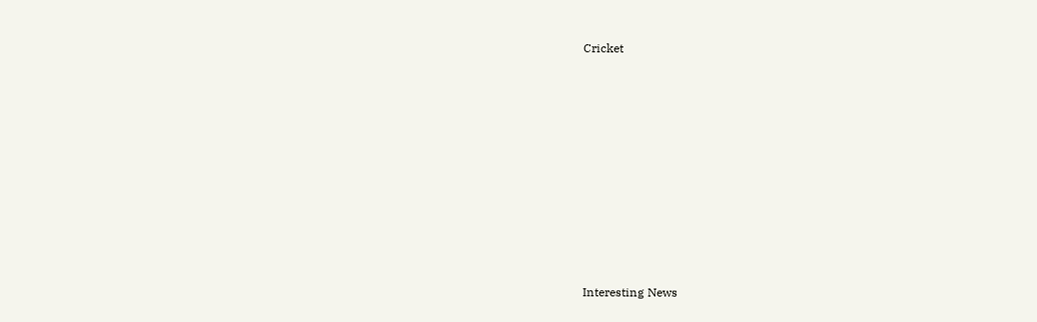Cricket











Interesting News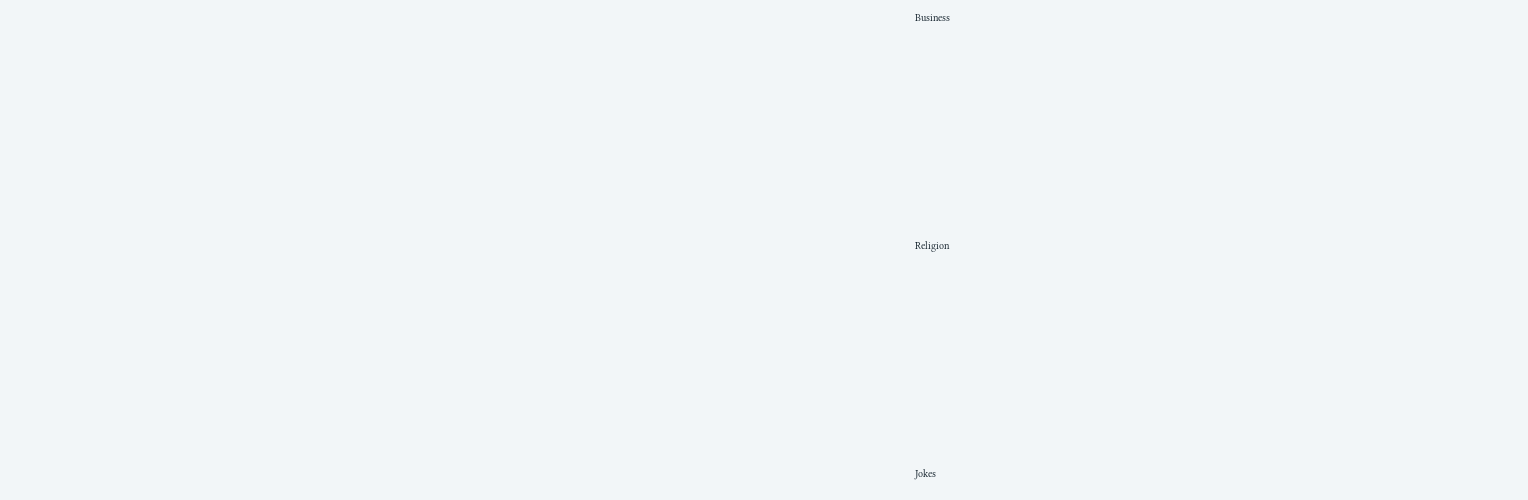Business











Religion











Jokes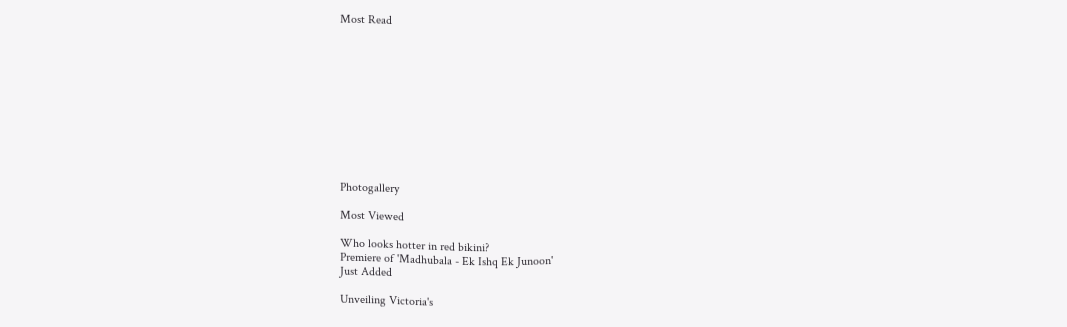Most Read











Photogallery

Most Viewed

Who looks hotter in red bikini?
Premiere of 'Madhubala - Ek Ishq Ek Junoon'
Just Added

Unveiling Victoria's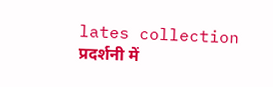lates collection
प्रदर्शनी में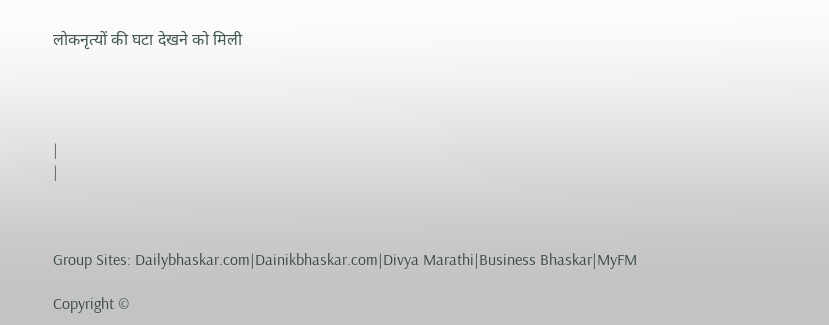लोकनृत्यों की घटा देखने को मिली




|
|



Group Sites: Dailybhaskar.com|Dainikbhaskar.com|Divya Marathi|Business Bhaskar|MyFM

Copyright ©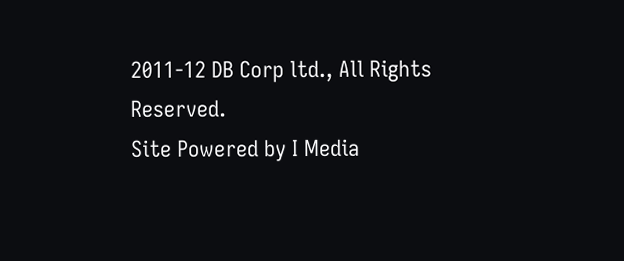2011-12 DB Corp ltd., All Rights Reserved.
Site Powered by I Media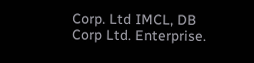Corp. Ltd IMCL, DB Corp Ltd. Enterprise.